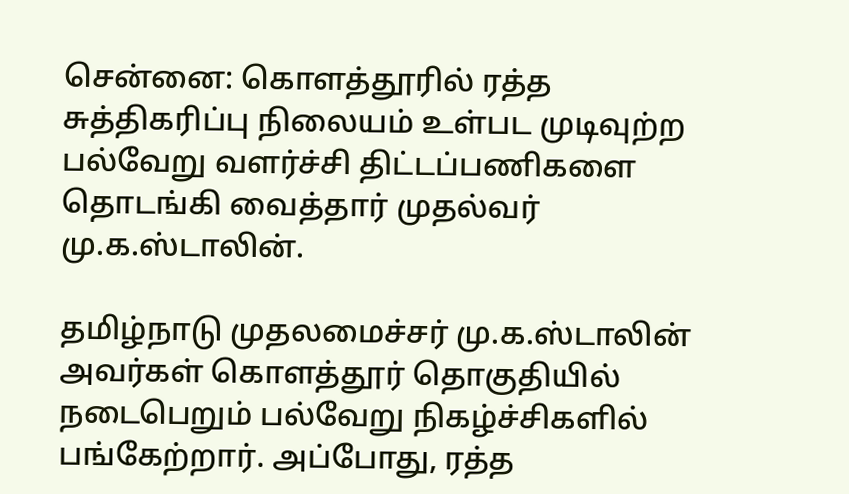சென்னை: கொளத்தூரில் ரத்த சுத்திகரிப்பு நிலையம் உள்பட முடிவுற்ற பல்வேறு வளர்ச்சி திட்டப்பணிகளை தொடங்கி வைத்தார் முதல்வர் மு.க.ஸ்டாலின்.

தமிழ்நாடு முதலமைச்சர் மு.க.ஸ்டாலின் அவர்கள் கொளத்தூர் தொகுதியில் நடைபெறும் பல்வேறு நிகழ்ச்சிகளில் பங்கேற்றார். அப்போது, ரத்த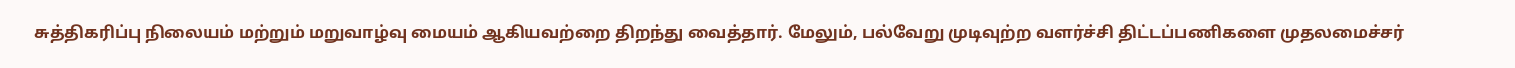சுத்திகரிப்பு நிலையம் மற்றும் மறுவாழ்வு மையம் ஆகியவற்றை திறந்து வைத்தார். மேலும், பல்வேறு முடிவுற்ற வளர்ச்சி திட்டப்பணிகளை முதலமைச்சர்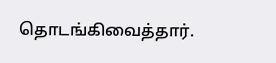தொடங்கிவைத்தார்.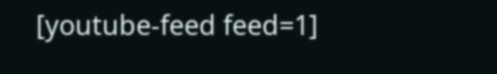[youtube-feed feed=1]